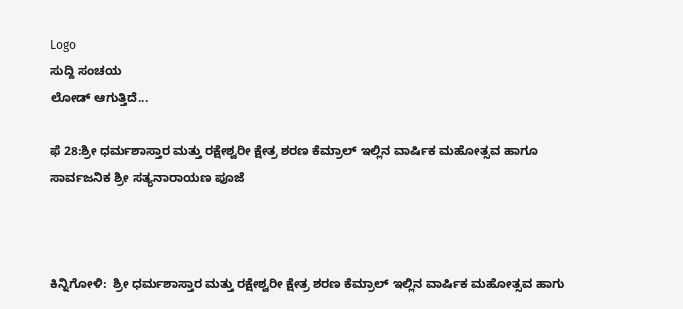Logo
ಸುದ್ದಿ ಸಂಚಯ
ಲೋಡ್ ಆಗುತ್ತಿದೆ...

ಫೆ 28:ಶ್ರೀ ಧರ್ಮಶಾಸ್ತಾರ ಮತ್ತು ರಕ್ಷೇಶ್ವರೀ ಕ್ಷೇತ್ರ ಶರಣ ಕೆಮ್ರಾಲ್ ಇಲ್ಲಿನ ವಾರ್ಷಿಕ ಮಹೋತ್ಸವ ಹಾಗೂ ಸಾರ್ವಜನಿಕ ಶ್ರೀ ಸತ್ಯನಾರಾಯಣ ಪೂಜೆ



ಕಿನ್ನಿಗೋಳಿ:  ಶ್ರೀ ಧರ್ಮಶಾಸ್ತಾರ ಮತ್ತು ರಕ್ಷೇಶ್ವರೀ ಕ್ಷೇತ್ರ ಶರಣ ಕೆಮ್ರಾಲ್ ಇಲ್ಲಿನ ವಾರ್ಷಿಕ ಮಹೋತ್ಸವ ಹಾಗು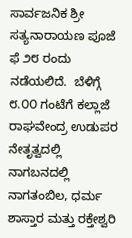ಸಾರ್ವಜನಿಕ ಶ್ರೀ ಸತ್ಯನಾರಾಯಣ ಪೂಜೆ ಫೆ ೨೮ ರಂದು ನಡೆಯಲಿದೆ.  ಬೆಳಿಗ್ಗೆ ೮.೦೦ ಗಂಟೆಗೆ ಕಲ್ಲಾಜೆ ರಾಘವೇಂದ್ರ ಉಡುಪರ ನೇತೃತ್ವದಲ್ಲಿ  ನಾಗಬನದಲ್ಲಿ ನಾಗತಂಬಿಲ, ಧರ್ಮ ಶಾಸ್ತಾರ ಮತ್ತು ರಕ್ತೇಶ್ವರಿ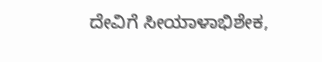ದೇವಿಗೆ ಸೀಯಾಳಾಭಿಶೇಕ,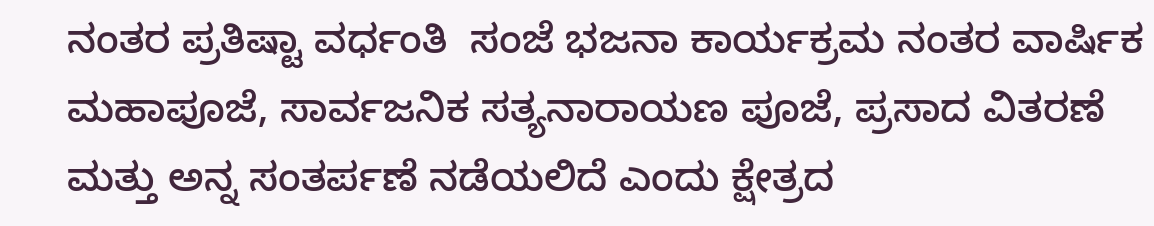ನಂತರ ಪ್ರತಿಷ್ಟಾ ವರ್ಧಂತಿ  ಸಂಜೆ ಭಜನಾ ಕಾರ್ಯಕ್ರಮ ನಂತರ ವಾರ್ಷಿಕ ಮಹಾಪೂಜೆ, ಸಾರ್ವಜನಿಕ ಸತ್ಯನಾರಾಯಣ ಪೂಜೆ, ಪ್ರಸಾದ ವಿತರಣೆ ಮತ್ತು ಅನ್ನ ಸಂತರ್ಪಣೆ ನಡೆಯಲಿದೆ ಎಂದು ಕ್ಷೇತ್ರದ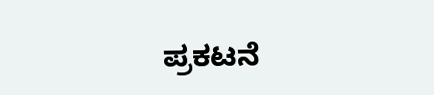ಪ್ರಕಟನೆ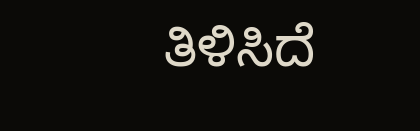ತಿಳಿಸಿದೆ